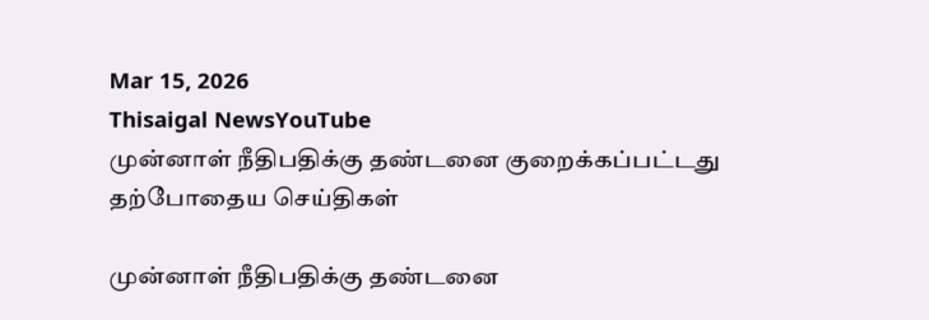Mar 15, 2026
Thisaigal NewsYouTube
முன்னாள் நீதிபதிக்கு தண்டனை குறைக்கப்பட்டது
தற்போதைய செய்திகள்

முன்னாள் நீதிபதிக்கு தண்டனை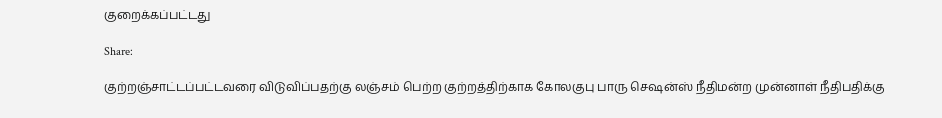குறைக்கப்பட்டது

Share:

குற்றஞ்சாட்டப்பட்டவரை விடுவிப்பதற்கு லஞ்சம் பெற்ற குற்றத்திற்காக கோலகுபு பாரு செஷன்ஸ் நீதிமன்ற முன்னாள் நீதிபதிக்கு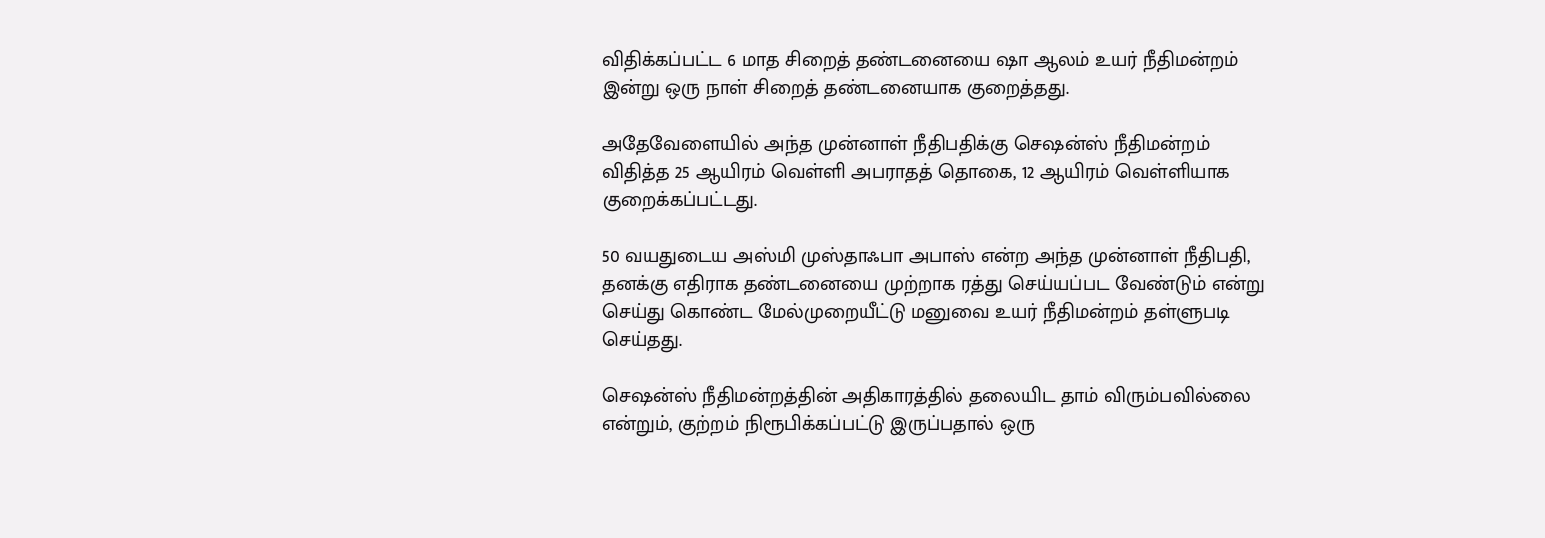விதிக்கப்பட்ட 6 மாத சிறைத் தண்டனையை ஷா ஆலம் உயர் நீதிமன்றம் இன்று ஒரு நாள் சிறைத் தண்டனையாக குறைத்தது.

அதேவேளையில் அந்த முன்னாள் நீதிபதிக்கு செஷன்ஸ் நீதிமன்றம் விதித்த 25 ஆயிரம் வெள்ளி அபராதத் தொகை, 12 ஆயிரம் வெள்ளியாக குறைக்கப்பட்டது.

50 வயதுடைய அஸ்மி முஸ்தாஃபா அபாஸ் என்ற அந்த முன்னாள் நீதிபதி, தனக்கு எதிராக தண்டனையை முற்றாக ரத்து செய்யப்பட வேண்டும் என்று செய்து கொண்ட மேல்முறையீட்டு மனுவை உயர் நீதிமன்றம் தள்ளுபடி செய்தது.

செஷன்ஸ் நீதிமன்றத்தின் அதிகாரத்தில் தலையிட தாம் விரும்பவில்லை என்றும், குற்றம் நிரூபிக்கப்பட்டு இருப்பதால் ஒரு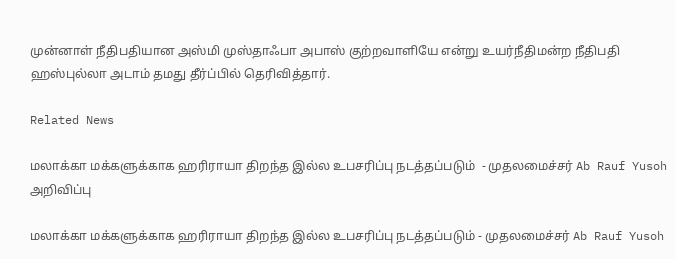முன்னாள் நீதிபதியான அஸ்மி முஸ்தாஃபா அபாஸ் குற்றவாளியே என்று உயர்நீதிமன்ற நீதிபதி ஹஸ்புல்லா அடாம் தமது தீர்ப்பில் தெரிவித்தார்.

Related News

மலாக்கா மக்களுக்காக ஹரிராயா திறந்த இல்ல உபசரிப்பு நடத்தப்படும்  - முதலமைச்சர் Ab Rauf Yusoh அறிவிப்பு

மலாக்கா மக்களுக்காக ஹரிராயா திறந்த இல்ல உபசரிப்பு நடத்தப்படும் - முதலமைச்சர் Ab Rauf Yusoh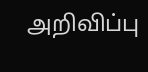அறிவிப்பு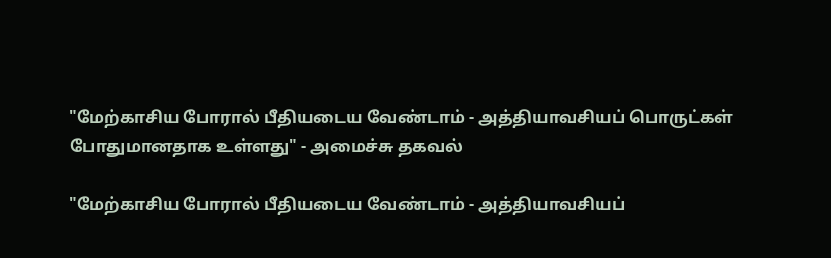"மேற்காசிய போரால் பீதியடைய வேண்டாம் - அத்தியாவசியப் பொருட்கள் போதுமானதாக உள்ளது" - அமைச்சு தகவல்

"மேற்காசிய போரால் பீதியடைய வேண்டாம் - அத்தியாவசியப்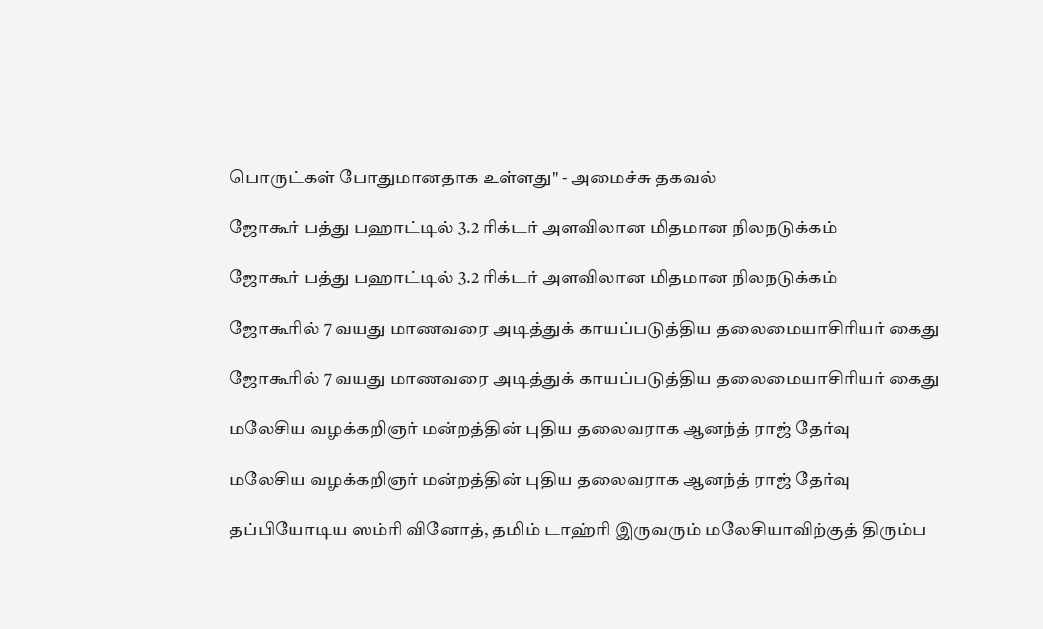பொருட்கள் போதுமானதாக உள்ளது" - அமைச்சு தகவல்

ஜோகூர் பத்து பஹாட்டில் 3.2 ரிக்டர் அளவிலான மிதமான நிலநடுக்கம்

ஜோகூர் பத்து பஹாட்டில் 3.2 ரிக்டர் அளவிலான மிதமான நிலநடுக்கம்

ஜோகூரில் 7 வயது மாணவரை அடித்துக் காயப்படுத்திய தலைமையாசிரியர் கைது

ஜோகூரில் 7 வயது மாணவரை அடித்துக் காயப்படுத்திய தலைமையாசிரியர் கைது

மலேசிய வழக்கறிஞர் மன்றத்தின் புதிய தலைவராக ஆனந்த் ராஜ் தேர்வு

மலேசிய வழக்கறிஞர் மன்றத்தின் புதிய தலைவராக ஆனந்த் ராஜ் தேர்வு

தப்பியோடிய ஸம்ரி வினோத், தமிம் டாஹ்ரி இருவரும் மலேசியாவிற்குத் திரும்ப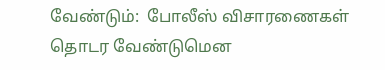வேண்டும்:  போலீஸ் விசாரணைகள் தொடர வேண்டுமென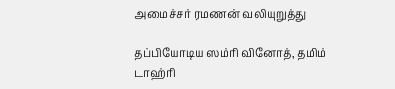அமைச்சர் ரமணன் வலியுறுத்து

தப்பியோடிய ஸம்ரி வினோத், தமிம் டாஹ்ரி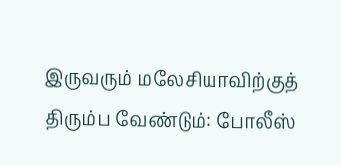இருவரும் மலேசியாவிற்குத் திரும்ப வேண்டும்: போலீஸ்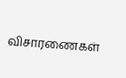விசாரணைகள்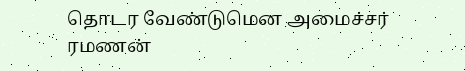தொடர வேண்டுமென அமைச்சர் ரமணன்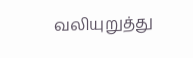வலியுறுத்து